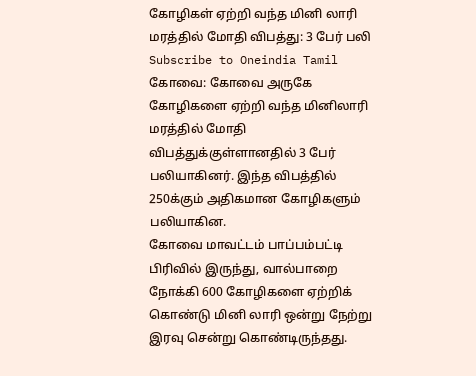கோழிகள் ஏற்றி வந்த மினி லாரி மரத்தில் மோதி விபத்து: 3 பேர் பலி
Subscribe to Oneindia Tamil
கோவை: கோவை அருகே கோழிகளை ஏற்றி வந்த மினிலாரி மரத்தில் மோதி விபத்துக்குள்ளானதில் 3 பேர் பலியாகினர். இந்த விபத்தில் 250க்கும் அதிகமான கோழிகளும் பலியாகின.
கோவை மாவட்டம் பாப்பம்பட்டி பிரிவில் இருந்து, வால்பாறை நோக்கி 600 கோழிகளை ஏற்றிக் கொண்டு மினி லாரி ஒன்று நேற்று இரவு சென்று கொண்டிருந்தது.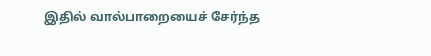இதில் வால்பாறையைச் சேர்ந்த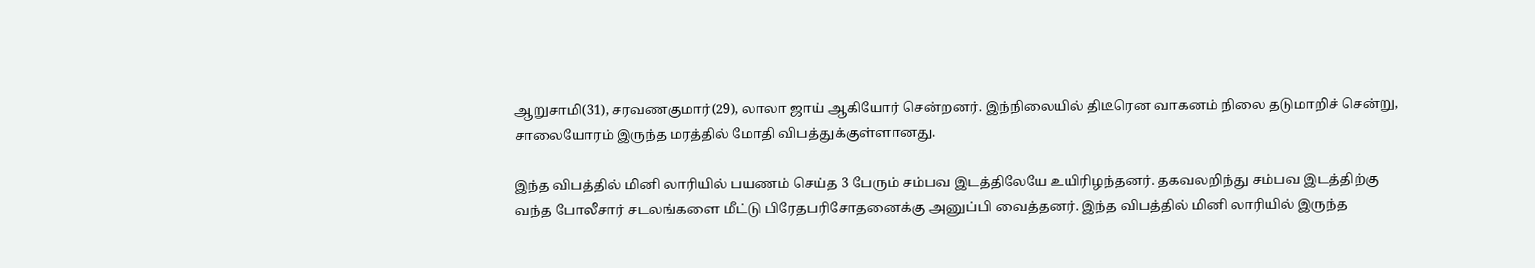ஆறுசாமி(31), சரவணகுமார்(29), லாலா ஜாய் ஆகியோர் சென்றனர். இந்நிலையில் திடீரென வாகனம் நிலை தடுமாறிச் சென்று, சாலையோரம் இருந்த மரத்தில் மோதி விபத்துக்குள்ளானது.

இந்த விபத்தில் மினி லாரியில் பயணம் செய்த 3 பேரும் சம்பவ இடத்திலேயே உயிரிழந்தனர். தகவலறிந்து சம்பவ இடத்திற்கு வந்த போலீசார் சடலங்களை மீட்டு பிரேதபரிசோதனைக்கு அனுப்பி வைத்தனர். இந்த விபத்தில் மினி லாரியில் இருந்த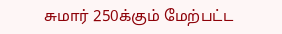சுமார் 250க்கும் மேற்பட்ட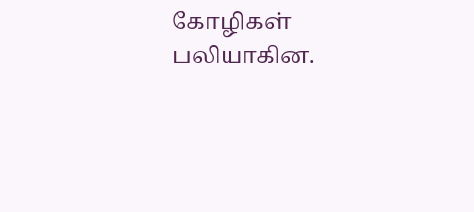கோழிகள் பலியாகின.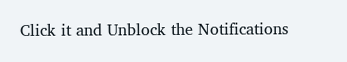Click it and Unblock the Notifications